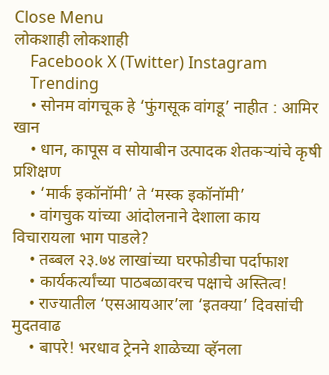Close Menu
लोकशाही लोकशाही
    Facebook X (Twitter) Instagram
    Trending
    • सोनम वांगचूक हे ‘फुंगसूक वांगडू’ नाहीत : आमिर खान
    • धान, कापूस व सोयाबीन उत्पादक शेतकऱ्यांचे कृषी प्रशिक्षण
    • ‘मार्क इकॉनॉमी’ ते ‘मस्क इकॉनॉमी’
    • वांगचुक यांच्या आंदोलनाने देशाला काय विचारायला भाग पाडले?
    • तब्बल २३.७४ लाखांच्या घरफोडीचा पर्दाफाश
    • कार्यकर्त्यांच्या पाठबळावरच पक्षाचे अस्तित्व!
    • राज्यातील ‘एसआयआर’ला ‘इतक्या’ दिवसांची मुदतवाढ
    • बापरे! भरधाव ट्रेनने शाळेच्या व्हॅनला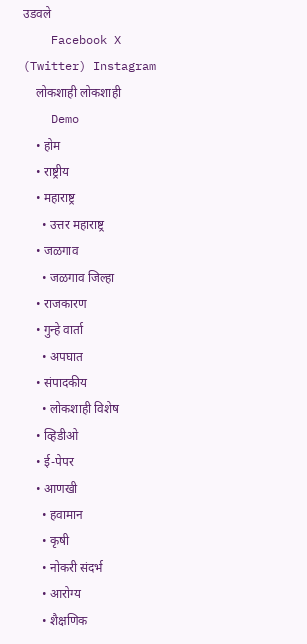उडवले
    Facebook X (Twitter) Instagram
    लोकशाही लोकशाही
    Demo
    • होम
    • राष्ट्रीय
    • महाराष्ट्र
      • उत्तर महाराष्ट्र
    • जळगाव
      • जळगाव जिल्हा
    • राजकारण
    • गुन्हे वार्ता
      • अपघात
    • संपादकीय
      • लोकशाही विशेष
    • व्हिडीओ
    • ई-पेपर
    • आणखी
      • हवामान
      • कृषी
      • नोकरी संदर्भ
      • आरोग्य
      • शैक्षणिक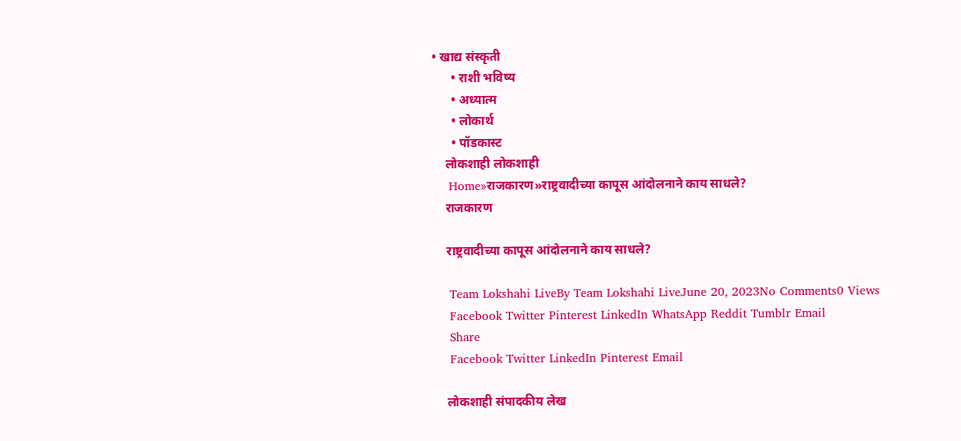• खाद्य संस्कृती
      • राशी भविष्य
      • अध्यात्म
      • लोकार्थ
      • पॉडकास्ट
    लोकशाही लोकशाही
    Home»राजकारण»राष्ट्रवादीच्या कापूस आंदोलनाने काय साधले?
    राजकारण

    राष्ट्रवादीच्या कापूस आंदोलनाने काय साधले?

    Team Lokshahi LiveBy Team Lokshahi LiveJune 20, 2023No Comments0 Views
    Facebook Twitter Pinterest LinkedIn WhatsApp Reddit Tumblr Email
    Share
    Facebook Twitter LinkedIn Pinterest Email

    लोकशाही संपादकीय लेख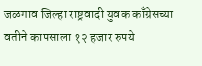जळगाव जिल्हा राष्ट्रवादी युवक काँग्रेसच्या वतीने कापसाला १२ हजार रुपये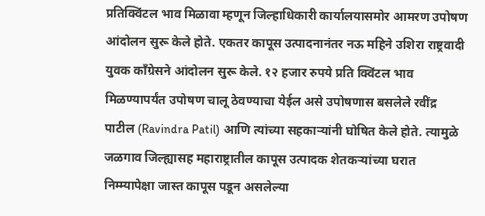प्रतिक्विंटल भाव मिळावा म्हणून जिल्हाधिकारी कार्यालयासमोर आमरण उपोषण आंदोलन सुरू केले होते. एकतर कापूस उत्पादनानंतर नऊ महिने उशिरा राष्ट्रवादी युवक काँग्रेसने आंदोलन सुरू केले. १२ हजार रुपये प्रति क्विंटल भाव मिळण्यापर्यंत उपोषण चालू ठेवण्याचा येईल असे उपोषणास बसलेले रवींद्र पाटील (Ravindra Patil) आणि त्यांच्या सहकाऱ्यांनी घोषित केले होते. त्यामुळे जळगाव जिल्ह्यासह महाराष्ट्रातील कापूस उत्पादक शेतकऱ्यांच्या घरात निम्म्यापेक्षा जास्त कापूस पडून असलेल्या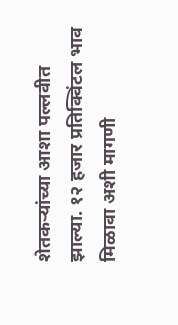शेतकऱ्यांच्या आशा पल्लवीत झाल्या. १२ हजार प्रतिक्विंटल भाव मिळावा अशी मागणी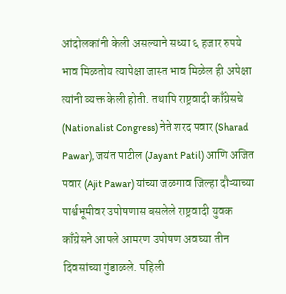आंदोलकांनी केली असल्याने सध्या ६ हजार रुपये भाव मिळतोय त्यापेक्षा जास्त भाव मिळेल ही अपेक्षा त्यांनी व्यक्त केली होती. तथापि राष्ट्रवादी काँग्रेसचे (Nationalist Congress) नेते शरद पवार (Sharad Pawar), जयंत पाटील (Jayant Patil) आणि अजित पवार (Ajit Pawar) यांच्या जळगाव जिल्हा दौऱ्याच्या पार्श्वभूमीवर उपोषणास बसलेले राष्ट्रवादी युवक काँग्रेसने आपले आमरण उपोषण अवघ्या तीन दिवसांच्या गुंडाळले. पहिली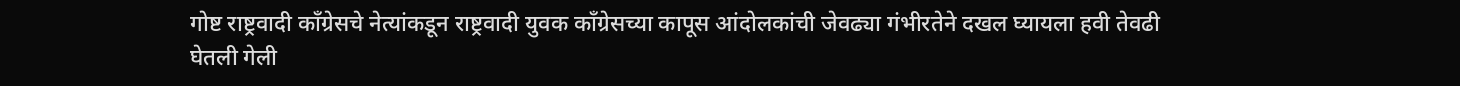गोष्ट राष्ट्रवादी काँग्रेसचे नेत्यांकडून राष्ट्रवादी युवक काँग्रेसच्या कापूस आंदोलकांची जेवढ्या गंभीरतेने दखल घ्यायला हवी तेवढी घेतली गेली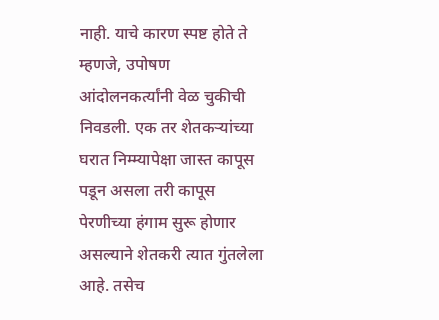नाही. याचे कारण स्पष्ट होते ते म्हणजे, उपोषण आंदोलनकर्त्यांनी वेळ चुकीची निवडली. एक तर शेतकऱ्यांच्या घरात निम्म्यापेक्षा जास्त कापूस पडून असला तरी कापूस पेरणीच्या हंगाम सुरू होणार असल्याने शेतकरी त्यात गुंतलेला आहे. तसेच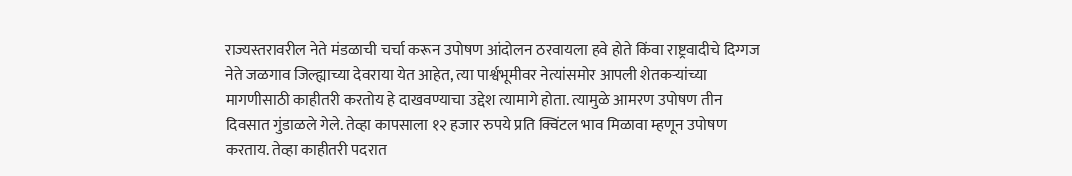राज्यस्तरावरील नेते मंडळाची चर्चा करून उपोषण आंदोलन ठरवायला हवे होते किंवा राष्ट्रवादीचे दिग्गज नेते जळगाव जिल्ह्याच्या देवराया येत आहेत, त्या पार्श्वभूमीवर नेत्यांसमोर आपली शेतकऱ्यांच्या मागणीसाठी काहीतरी करतोय हे दाखवण्याचा उद्देश त्यामागे होता. त्यामुळे आमरण उपोषण तीन दिवसात गुंडाळले गेले. तेव्हा कापसाला १२ हजार रुपये प्रति क्विंटल भाव मिळावा म्हणून उपोषण करताय. तेव्हा काहीतरी पदरात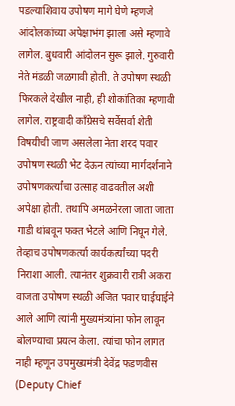पडल्याशिवाय उपोषण मागे घेणे म्हणजे आंदोलकांच्या अपेक्षाभंग झाला असे म्हणावे लागेल. बुधवारी आंदोलन सुरू झाले. गुरुवारी नेते मंडळी जळगावी होती. ते उपोषण स्थळी फिरकले देखील नाही, ही शोकांतिका म्हणावी लागेल. राष्ट्रवादी काँग्रेसचे सर्वेसर्वा शेती विषयीची जाण असलेला नेता शरद पवार उपोषण स्थळी भेट देऊन त्यांच्या मार्गदर्शनाने उपोषणकर्त्यांचा उत्साह वाढवतील अशी अपेक्षा होती. तथापि अमळनेरला जाता जाता गाडी थांबवून फक्त भेटले आणि निघून गेले. तेव्हाच उपोषणकर्त्या कार्यकर्त्यांच्या पदरी निराशा आली. त्यानंतर शुक्रवारी रात्री अकरा वाजता उपोषण स्थळी अजित पवार घाईघाईने आले आणि त्यांनी मुख्यमंत्र्यांना फोन लावून बोलण्याचा प्रयत्न केला. त्यांचा फोन लागत नाही म्हणून उपमुख्यमंत्री देवेंद्र फडणवीस (Deputy Chief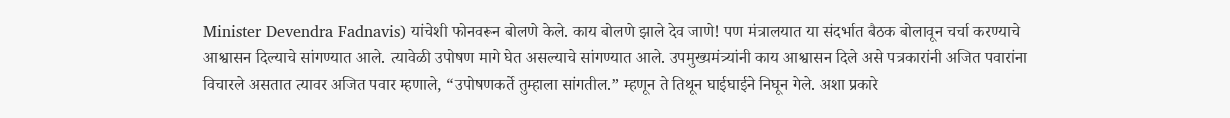Minister Devendra Fadnavis) यांचेशी फोनवरून बोलणे केले. काय बोलणे झाले देव जाणे! पण मंत्रालयात या संदर्भात बैठक बोलावून चर्चा करण्याचे आश्वासन दिल्याचे सांगण्यात आले. त्यावेळी उपोषण मागे घेत असल्याचे सांगण्यात आले. उपमुख्यमंत्र्यांनी काय आश्वासन दिले असे पत्रकारांनी अजित पवारांना विचारले असतात त्यावर अजित पवार म्हणाले, “उपोषणकर्ते तुम्हाला सांगतील.” म्हणून ते तिथून घाईघाईने निघून गेले. अशा प्रकारे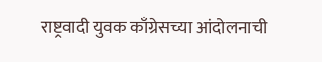राष्ट्रवादी युवक काँग्रेसच्या आंदोलनाची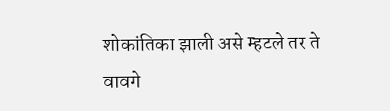शोकांतिका झाली असे म्हटले तर ते वावगे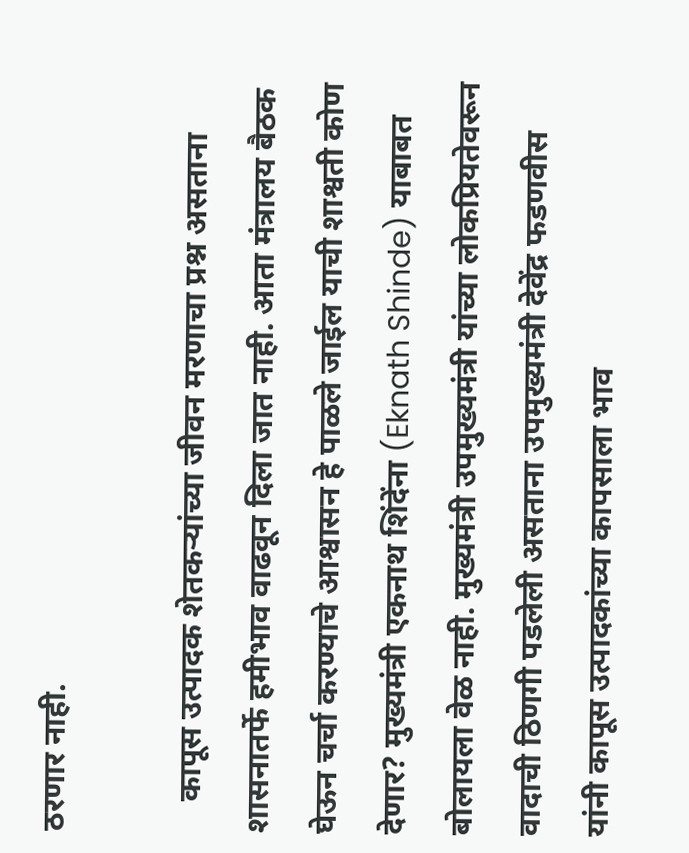ठरणार नाही.

    कापूस उत्पादक शेतकऱ्यांच्या जीवन मरणाचा प्रश्न असताना शासनातर्फे हमीभाव वाढवून दिला जात नाही. आता मंत्रालय बैठक घेऊन चर्चा करण्याचे आश्वासन हे पाळले जाईल याची शाश्वती कोण देणार? मुख्यमंत्री एकनाथ शिंदेंना (Eknath Shinde) याबाबत बोलायला वेळ नाही. मुख्यमंत्री उपमुख्यमंत्री यांच्या लोकप्रियतेवरून वादाची ठिणगी पडलेली असताना उपमुख्यमंत्री देवेंद्र फडणवीस यांनी कापूस उत्पादकांच्या कापसाला भाव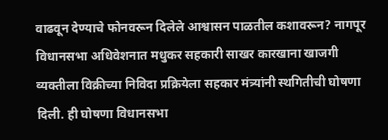वाढवून देण्याचे फोनवरून दिलेले आश्वासन पाळतील कशावरून? नागपूर विधानसभा अधिवेशनात मधुकर सहकारी साखर कारखाना खाजगी व्यक्तीला विक्रीच्या निविदा प्रक्रियेला सहकार मंत्र्यांनी स्थगितीची घोषणा दिली. ही घोषणा विधानसभा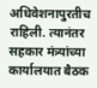अधिवेशनापुरतीच राहिली. त्यानंतर सहकार मंत्र्यांच्या कार्यालयात बैठक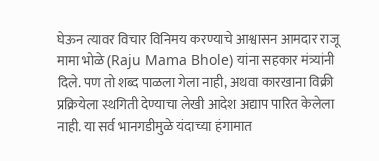घेऊन त्यावर विचार विनिमय करण्याचे आश्वासन आमदार राजू मामा भोळे (Raju Mama Bhole) यांना सहकार मंत्र्यांनी दिले. पण तो शब्द पाळला गेला नाही, अथवा कारखाना विक्री प्रक्रियेला स्थगिती देण्याचा लेखी आदेश अद्याप पारित केलेला नाही. या सर्व भानगडीमुळे यंदाच्या हंगामात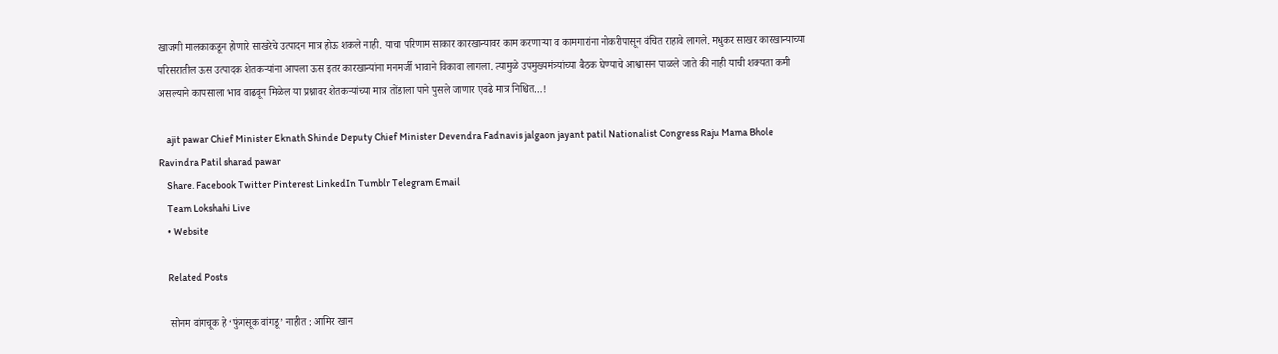खाजगी मालकाकडून होणारे साखरेचे उत्पादन मात्र होऊ शकले नाही. याचा परिणाम साकार कारखान्यावर काम करणाऱ्या व कामगारांना नोकरीपासून वंचित राहावे लागले. मधुकर साखर कारखान्याच्या परिसरातील ऊस उत्पादक शेतकऱ्यांना आपला ऊस इतर कारखान्यांना मनमर्जी भावाने विकावा लागला. त्यामुळे उपमुख्यमंत्र्यांच्या बैठक घेण्याचे आश्वासन पाळले जाते की नाही याची शक्यता कमी असल्याने कापसाला भाव वाढवून मिळेल या प्रश्नावर शेतकऱ्यांच्या मात्र तोंडाला पाने पुसले जाणार एवढे मात्र निश्चित…!

    ajit pawar Chief Minister Eknath Shinde Deputy Chief Minister Devendra Fadnavis jalgaon jayant patil Nationalist Congress Raju Mama Bhole Ravindra Patil sharad pawar
    Share. Facebook Twitter Pinterest LinkedIn Tumblr Telegram Email
    Team Lokshahi Live
    • Website

    Related Posts

    सोनम वांगचूक हे ‘फुंगसूक वांगडू’ नाहीत : आमिर खान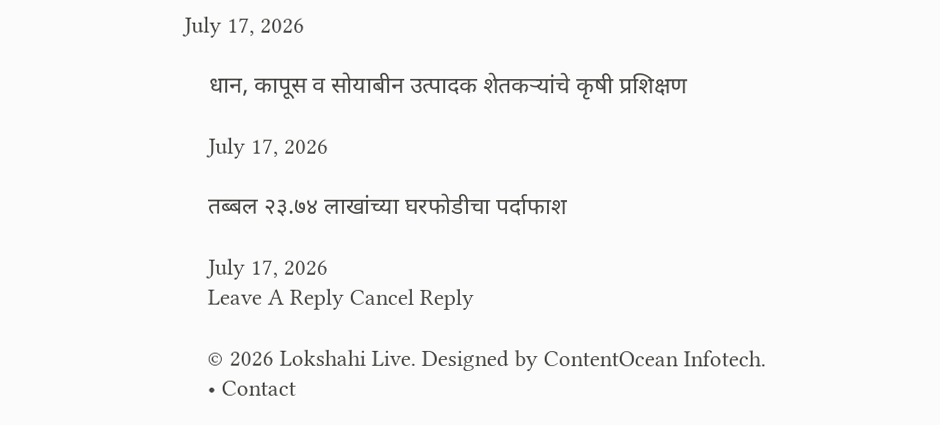July 17, 2026

    धान, कापूस व सोयाबीन उत्पादक शेतकऱ्यांचे कृषी प्रशिक्षण

    July 17, 2026

    तब्बल २३.७४ लाखांच्या घरफोडीचा पर्दाफाश

    July 17, 2026
    Leave A Reply Cancel Reply

    © 2026 Lokshahi Live. Designed by ContentOcean Infotech.
    • Contact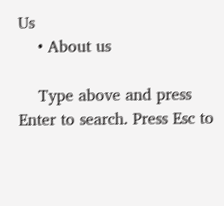Us
    • About us

    Type above and press Enter to search. Press Esc to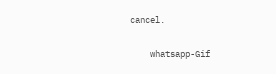cancel.

    whatsapp-Gif